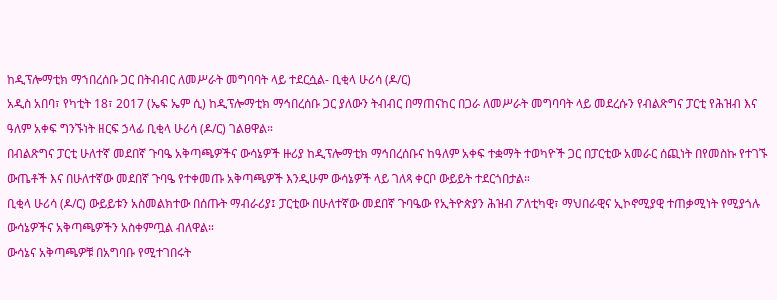ከዲፕሎማቲክ ማኀበረሰቡ ጋር በትብብር ለመሥራት መግባባት ላይ ተደርሷል- ቢቂላ ሁሪሳ (ዶ/ር)
አዲስ አበባ፣ የካቲት 18፣ 2017 (ኤፍ ኤም ሲ) ከዲፕሎማቲክ ማኅበረሰቡ ጋር ያለውን ትብብር በማጠናከር በጋራ ለመሥራት መግባባት ላይ መደረሱን የብልጽግና ፓርቲ የሕዝብ እና ዓለም አቀፍ ግንኙነት ዘርፍ ኃላፊ ቢቂላ ሁሪሳ (ዶ/ር) ገልፀዋል።
በብልጽግና ፓርቲ ሁለተኛ መደበኛ ጉባዔ አቅጣጫዎችና ውሳኔዎች ዙሪያ ከዲፕሎማቲክ ማኅበረሰቡና ከዓለም አቀፍ ተቋማት ተወካዮች ጋር በፓርቲው አመራር ሰጪነት በየመስኩ የተገኙ ውጤቶች እና በሁለተኛው መደበኛ ጉባዔ የተቀመጡ አቅጣጫዎች እንዲሁም ውሳኔዎች ላይ ገለጻ ቀርቦ ውይይት ተደርጎበታል።
ቢቂላ ሁሪሳ (ዶ/ር) ውይይቱን አስመልክተው በሰጡት ማብራሪያ፤ ፓርቲው በሁለተኛው መደበኛ ጉባዔው የኢትዮጵያን ሕዝብ ፖለቲካዊ፣ ማህበራዊና ኢኮኖሚያዊ ተጠቃሚነት የሚያጎሉ ውሳኔዎችና አቅጣጫዎችን አስቀምጧል ብለዋል።
ውሳኔና አቅጣጫዎቹ በአግባቡ የሚተገበሩት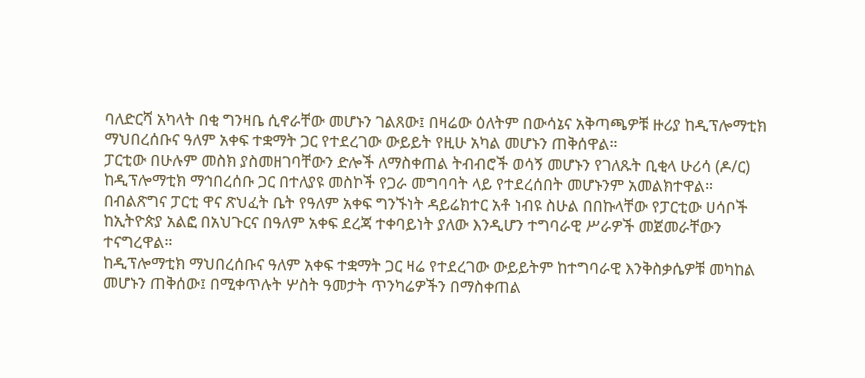ባለድርሻ አካላት በቂ ግንዛቤ ሲኖራቸው መሆኑን ገልጸው፤ በዛሬው ዕለትም በውሳኔና አቅጣጫዎቹ ዙሪያ ከዲፕሎማቲክ ማህበረሰቡና ዓለም አቀፍ ተቋማት ጋር የተደረገው ውይይት የዚሁ አካል መሆኑን ጠቅሰዋል።
ፓርቲው በሁሉም መስክ ያስመዘገባቸውን ድሎች ለማስቀጠል ትብብሮች ወሳኝ መሆኑን የገለጹት ቢቂላ ሁሪሳ (ዶ/ር) ከዲፕሎማቲክ ማኅበረሰቡ ጋር በተለያዩ መስኮች የጋራ መግባባት ላይ የተደረሰበት መሆኑንም አመልክተዋል።
በብልጽግና ፓርቲ ዋና ጽህፈት ቤት የዓለም አቀፍ ግንኙነት ዳይሬክተር አቶ ነብዩ ስሁል በበኩላቸው የፓርቲው ሀሳቦች ከኢትዮጵያ አልፎ በአህጉርና በዓለም አቀፍ ደረጃ ተቀባይነት ያለው እንዲሆን ተግባራዊ ሥራዎች መጀመራቸውን ተናግረዋል።
ከዲፕሎማቲክ ማህበረሰቡና ዓለም አቀፍ ተቋማት ጋር ዛሬ የተደረገው ውይይትም ከተግባራዊ እንቅስቃሴዎቹ መካከል መሆኑን ጠቅሰው፤ በሚቀጥሉት ሦስት ዓመታት ጥንካሬዎችን በማስቀጠል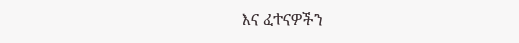እና ፈተናዎችን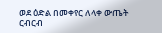ወደ ዕድል በመቀየር ለላቀ ውጤት ርብርብ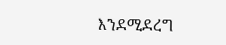እንደሚደረግ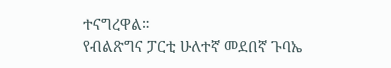ተናግረዋል።
የብልጽግና ፓርቲ ሁለተኛ መደበኛ ጉባኤ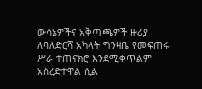ውሳኔዎችና አቅጣጫዎች ዙሪያ ለባለድርሻ አካላት ግንዛቤ የመፍጠሩ ሥራ ተጠናክሮ እንደሚቀጥልም አስረድተዋል ሲል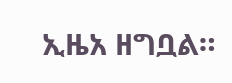ኢዜአ ዘግቧል።